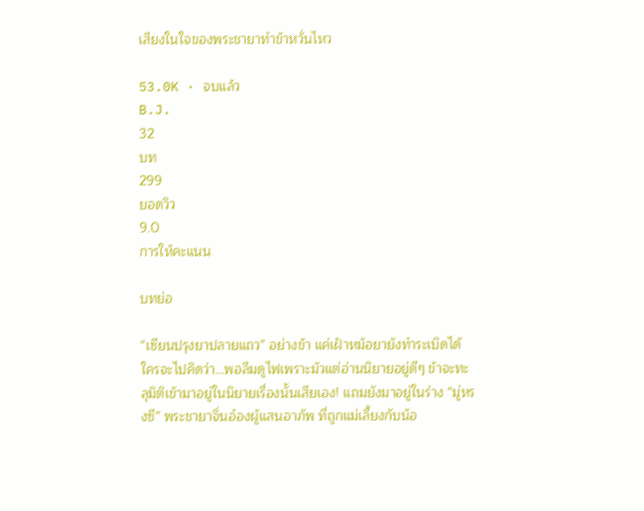เสียงในใจของพระชายาทำข้าหวั่นไหว

53.0K · จบแล้ว
B.J.
32
บท
299
ยอดวิว
9.0
การให้คะแนน

บทย่อ

“เซียนปรุงยาปลายแถว” อย่างข้า แค่เฝ้าหม้อยายังทำระเบิดได้ ใครจะไปคิดว่า…พอลืมดูไฟเพราะมัวแต่อ่านนิยายอยู่ดีๆ ข้าจะทะลุมิติเข้ามาอยู่ในนิยายเรื่องนั้นเสียเอง! แถมยังมาอยู่ในร่าง “มู่หรงซี” พระชายาจิ่นอ๋องผู้แสนอาภัพ ที่ถูกแม่เลี้ยงกับน้อ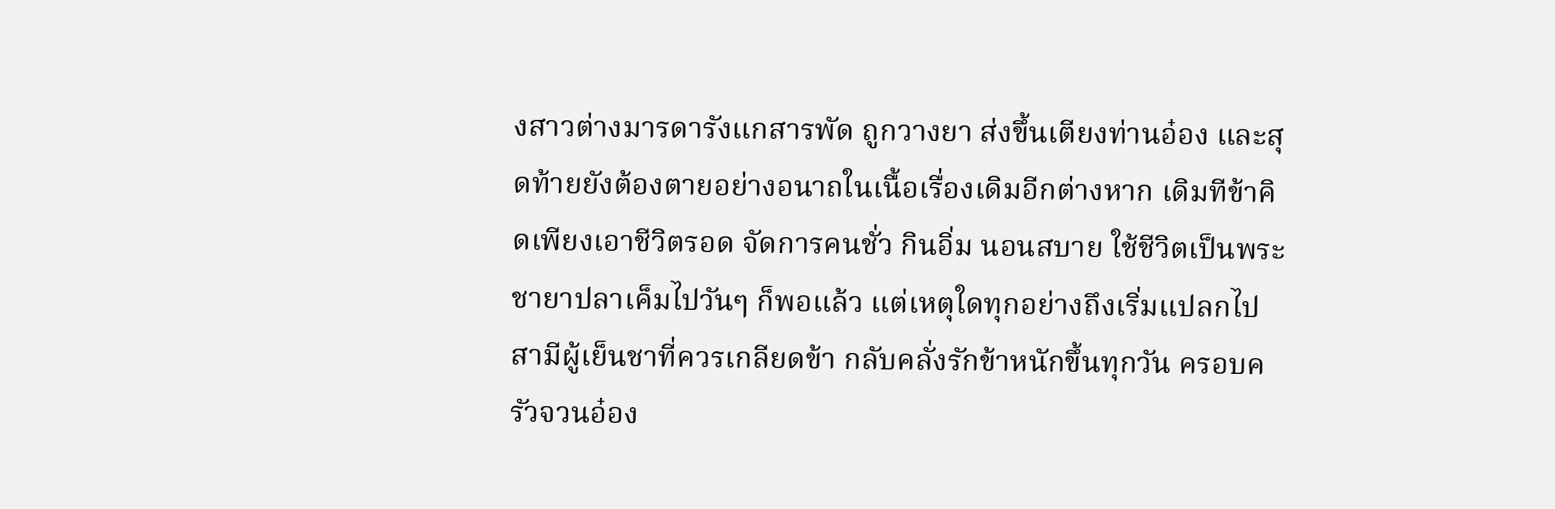งสาวต่างมารดารังแกสารพัด ถูกวางยา ส่งขึ้นเตียงท่านอ๋อง และสุดท้ายยังต้องตายอย่างอนาถในเนื้อเรื่องเดิมอีกต่างหาก เดิมทีข้าคิดเพียงเอาชีวิตรอด จัดการคนชั่ว กินอิ่ม นอนสบาย ใช้ชีวิตเป็นพระชายาปลาเค็มไปวันๆ ก็พอแล้ว แต่เหตุใดทุกอย่างถึงเริ่มแปลกไป สามีผู้เย็นชาที่ควรเกลียดข้า กลับคลั่งรักข้าหนักขึ้นทุกวัน ครอบครัวจวนอ๋อง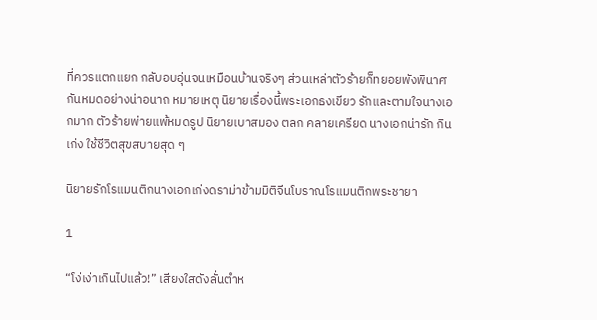ที่ควรแตกแยก กลับอบอุ่นจนเหมือนบ้านจริงๆ ส่วนเหล่าตัวร้ายก็ทยอยพังพินาศกันหมดอย่างน่าอนาถ หมายเหตุ นิยายเรื่องนี้พระเอกธงเขียว รักและตามใจนางเอกมาก ตัวร้ายพ่ายแพ้หมดรูป นิยายเบาสมอง ตลก คลายเครียด นางเอกน่ารัก กินเก่ง ใช้ชีวิตสุขสบายสุด ๆ

นิยายรักโรแมนติกนางเอกเก่งดราม่าข้ามมิติจีนโบราณโรแมนติกพระชายา

1

“โง่เง่าเกินไปแล้ว!” เสียงใสดังลั่นตำห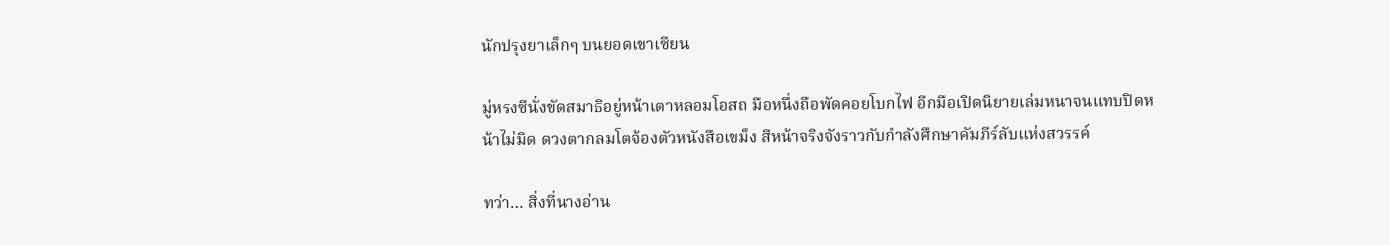นักปรุงยาเล็กๆ บนยอดเขาเซียน

มู่หรงซีนั่งขัดสมาธิอยู่หน้าเตาหลอมโอสถ มือหนึ่งถือพัดคอยโบกไฟ อีกมือเปิดนิยายเล่มหนาจนแทบปิดหน้าไม่มิด ดวงตากลมโตจ้องตัวหนังสือเขม็ง สีหน้าจริงจังราวกับกำลังศึกษาคัมภีร์ลับแห่งสวรรค์

ทว่า… สิ่งที่นางอ่าน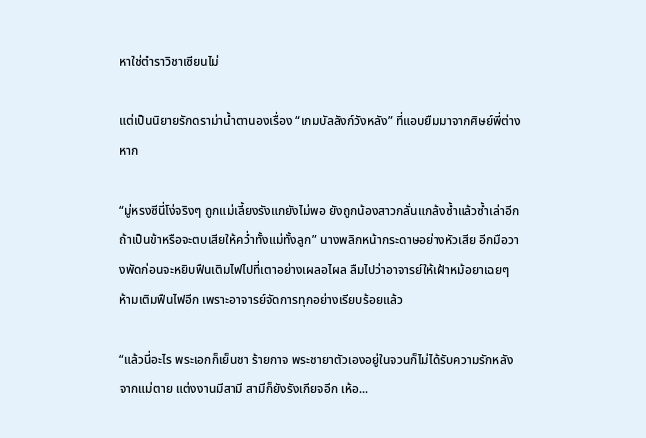หาใช่ตำราวิชาเซียนไม่

แต่เป็นนิยายรักดราม่าน้ำตานองเรื่อง “เกมบัลลังก์วังหลัง” ที่แอบยืมมาจากศิษย์พี่ต่างหาก

“มู่หรงซีนี่โง่จริงๆ ถูกแม่เลี้ยงรังแกยังไม่พอ ยังถูกน้องสาวกลั่นแกล้งซ้ำแล้วซ้ำเล่าอีก ถ้าเป็นข้าหรือจะตบเสียให้คว่ำทั้งแม่ทั้งลูก” นางพลิกหน้ากระดาษอย่างหัวเสีย อีกมือวางพัดก่อนจะหยิบฟืนเติมไฟไปที่เตาอย่างเผลอไผล ลืมไปว่าอาจารย์ให้เฝ้าหม้อยาเฉยๆ ห้ามเติมฟืนไฟอีก เพราะอาจารย์จัดการทุกอย่างเรียบร้อยแล้ว

“แล้วนี่อะไร พระเอกก็เย็นชา ร้ายกาจ พระชายาตัวเองอยู่ในจวนก็ไม่ได้รับความรักหลังจากแม่ตาย แต่งงานมีสามี สามีก็ยังรังเกียจอีก เห้อ...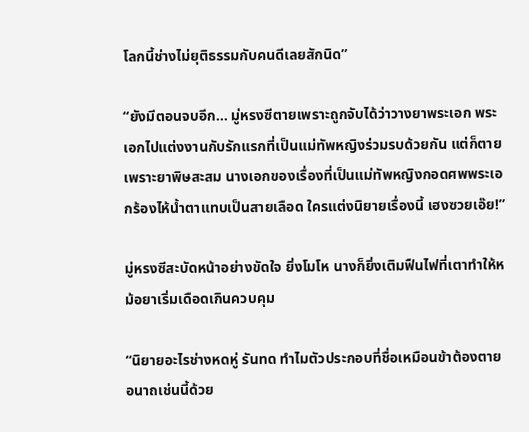โลกนี้ช่างไม่ยุติธรรมกับคนดีเลยสักนิด”

“ยังมีตอนจบอีก… มู่หรงซีตายเพราะถูกจับได้ว่าวางยาพระเอก พระเอกไปแต่งงานกับรักแรกที่เป็นแม่ทัพหญิงร่วมรบด้วยกัน แต่ก็ตายเพราะยาพิษสะสม นางเอกของเรื่องที่เป็นแม่ทัพหญิงกอดศพพระเอกร้องไห้น้ำตาแทบเป็นสายเลือด ใครแต่งนิยายเรื่องนี้ เฮงซวยเอ๊ย!”

มู่หรงซีสะบัดหน้าอย่างขัดใจ ยิ่งโมโห นางก็ยิ่งเติมฟืนไฟที่เตาทำให้หม้อยาเริ่มเดือดเกินควบคุม

“นิยายอะไรช่างหดหู่ รันทด ทำไมตัวประกอบที่ชื่อเหมือนข้าต้องตายอนาถเช่นนี้ด้วย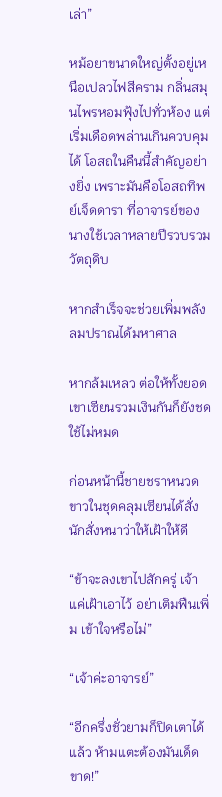เล่า”

หม้อยาขนาดใหญ่ตั้งอยู่เหนือเปลวไฟสีคราม กลิ่นสมุนไพรหอมฟุ้งไปทั่วห้อง แต่เริ่มเดือดพล่านเกินควบคุมได้ โอสถในคืนนี้สำคัญอย่างยิ่ง เพราะมันคือโอสถทิพย์เจ็ดดารา ที่อาจารย์ของนางใช้เวลาหลายปีรวบรวมวัตถุดิบ

หากสำเร็จจะช่วยเพิ่มพลังลมปราณได้มหาศาล

หากล้มเหลว ต่อให้ทั้งยอดเขาเซียนรวมเงินกันก็ยังชดใช้ไม่หมด

ก่อนหน้านี้ชายชราหนวดขาวในชุดคลุมเซียนได้สั่งนักสั่งหนาว่าให้เฝ้าให้ดี

“ข้าจะลงเขาไปสักครู่ เจ้าแค่เฝ้าเอาไว้ อย่าเติมฟืนเพิ่ม เข้าใจหรือไม่”

“เจ้าค่ะอาจารย์”

“อีกครึ่งชั่วยามก็ปิดเตาได้แล้ว ห้ามแตะต้องมันเด็ดขาด!”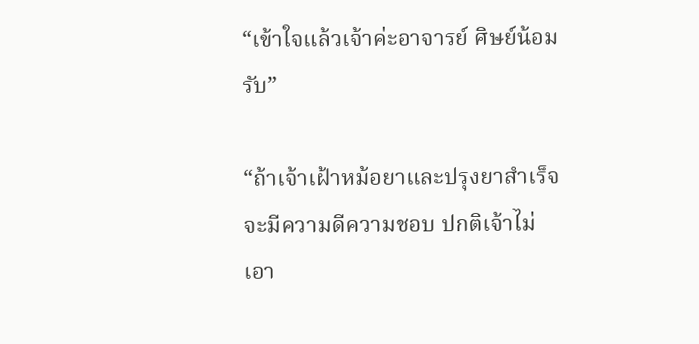“เข้าใจแล้วเจ้าค่ะอาจารย์ ศิษย์น้อมรับ”

“ถ้าเจ้าเฝ้าหม้อยาและปรุงยาสำเร็จ จะมีความดีความชอบ ปกติเจ้าไม่เอา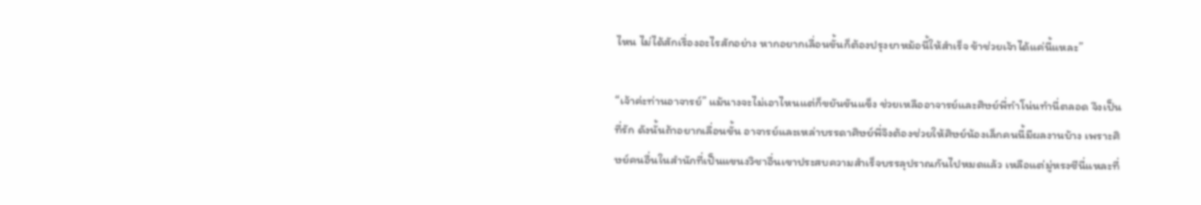ไหน ไม่ได้สักเรื่องอะไรสักอย่าง หากอยากเลื่อนขั้นก็ต้องปรุงยาหม้อนี้ให้สำเร็จ ข้าช่วยเจ้าได้แค่นี้แหละ”

“เจ้าค่ะท่านอาจารย์” แม้นางจะไม่เอาไหนแต่ก็ขยันขันแข็ง ช่วยเหลืออาจารย์และศิษย์พี่ทำโน่นทำนี่ตลอด จึงเป็นที่รัก ดังนั้นถ้าอยากเลื่อนขั้น อาจารย์และเหล่าบรรดาศิษย์พี่จึงต้องช่วยให้ศิษย์น้องเล็กคนนี้มีผลงานบ้าง เพราะศิษย์คนอื่นในสำนักที่เป็นแขนงวิชาอื่นเขาประสบความสำเร็จบรรลุปราณกันไปหมดแล้ว เหลือแต่มู่หรงซีนี่แหละที่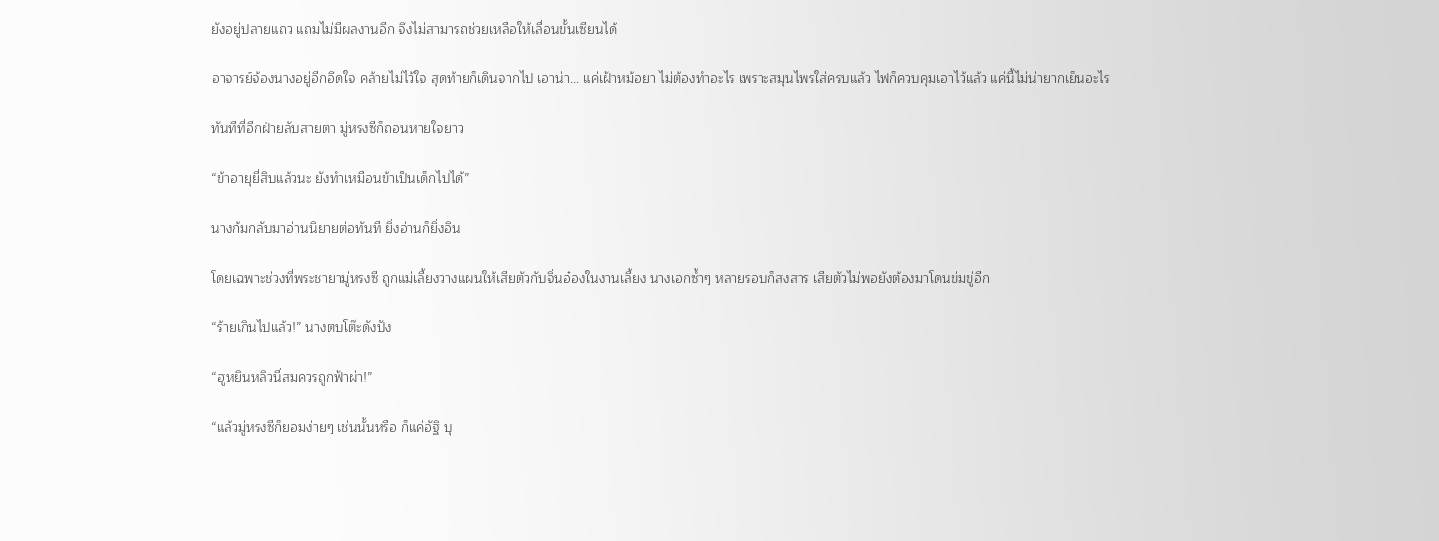ยังอยู่ปลายแถว แถมไม่มีผลงานอีก จึงไม่สามารถช่วยเหลือให้เลื่อนขั้นเซียนได้

อาจารย์จ้องนางอยู่อีกอึดใจ คล้ายไม่ไว้ใจ สุดท้ายก็เดินจากไป เอาน่า... แค่เฝ้าหม้อยา ไม่ต้องทำอะไร เพราะสมุนไพรใส่ครบแล้ว ไฟก็ควบคุมเอาไว้แล้ว แค่นี้ไม่น่ายากเย็นอะไร

ทันทีที่อีกฝ่ายลับสายตา มู่หรงซีก็ถอนหายใจยาว

“ข้าอายุยี่สิบแล้วนะ ยังทำเหมือนข้าเป็นเด็กไปได้”

นางก้มกลับมาอ่านนิยายต่อทันที ยิ่งอ่านก็ยิ่งอิน

โดยเฉพาะช่วงที่พระชายามู่หรงซี ถูกแม่เลี้ยงวางแผนให้เสียตัวกับจิ่นอ๋องในงานเลี้ยง นางเอกซ้ำๆ หลายรอบก็สงสาร เสียตัวไม่พอยังต้องมาโดนข่มขู่อีก

“ร้ายเกินไปแล้ว!” นางตบโต๊ะดังปัง

“ฮูหยินหลิวนี่สมควรถูกฟ้าผ่า!”

“แล้วมู่หรงซีก็ยอมง่ายๆ เช่นนั้นหรือ ก็แค่อัฐิ บุ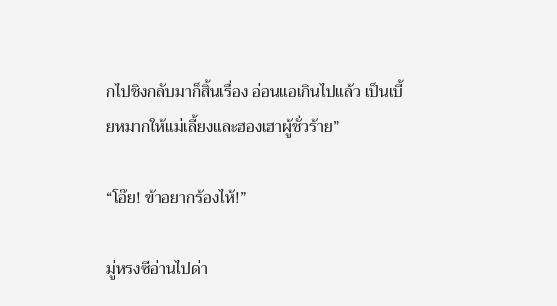กไปชิงกลับมาก็สิ้นเรื่อง อ่อนแอเกินไปแล้ว เป็นเบี้ยหมากให้แม่เลี้ยงและฮองเฮาผู้ชั่วร้าย”

“โอ๊ย! ข้าอยากร้องไห้!”

มู่หรงซีอ่านไปด่า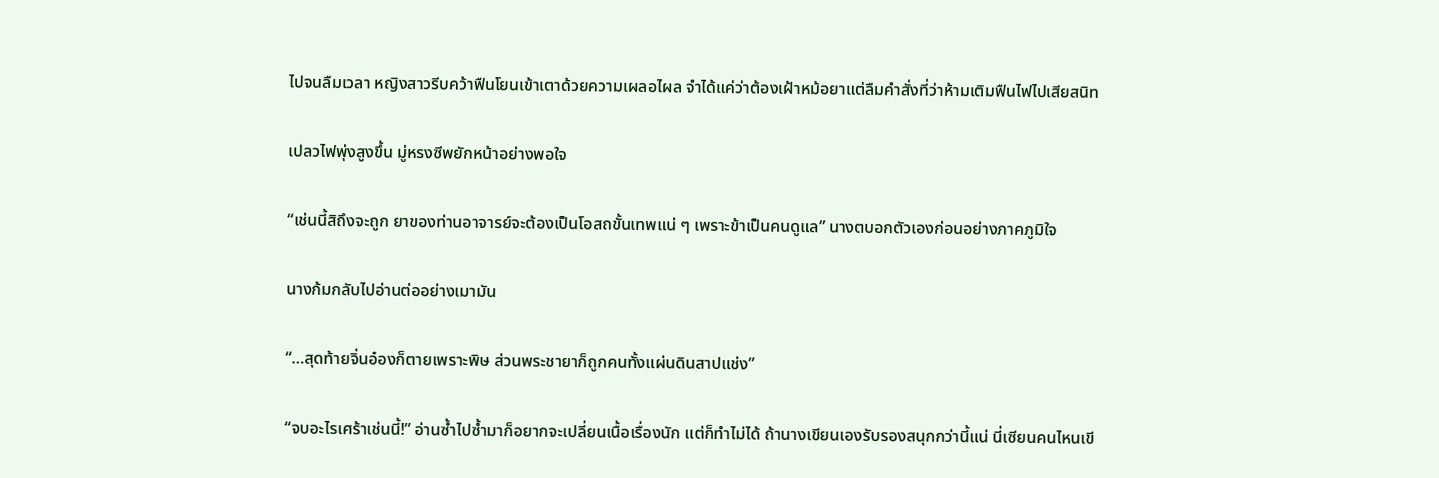ไปจนลืมเวลา หญิงสาวรีบคว้าฟืนโยนเข้าเตาด้วยความเผลอไผล จำได้แค่ว่าต้องเฝ้าหม้อยาแต่ลืมคำสั่งที่ว่าห้ามเติมฟืนไฟไปเสียสนิท

เปลวไฟพุ่งสูงขึ้น มู่หรงซีพยักหน้าอย่างพอใจ

“เช่นนี้สิถึงจะถูก ยาของท่านอาจารย์จะต้องเป็นโอสถขั้นเทพแน่ ๆ เพราะข้าเป็นคนดูแล” นางตบอกตัวเองก่อนอย่างภาคภูมิใจ

นางก้มกลับไปอ่านต่ออย่างเมามัน

“…สุดท้ายจิ่นอ๋องก็ตายเพราะพิษ ส่วนพระชายาก็ถูกคนทั้งแผ่นดินสาปแช่ง”

“จบอะไรเศร้าเช่นนี้!” อ่านซ้ำไปซ้ำมาก็อยากจะเปลี่ยนเนื้อเรื่องนัก แต่ก็ทำไม่ได้ ถ้านางเขียนเองรับรองสนุกกว่านี้แน่ นี่เซียนคนไหนเขี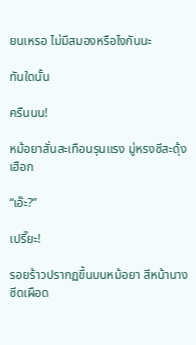ยนเหรอ ไม่มีสมองหรือไงกันนะ

ทันใดนั้น

ครืนนน!

หม้อยาสั่นสะเทือนรุนแรง มู่หรงซีสะดุ้งเฮือก

“เอ๊ะ?”

เปรี๊ยะ!

รอยร้าวปรากฏขึ้นบนหม้อยา สีหน้านางซีดเผือด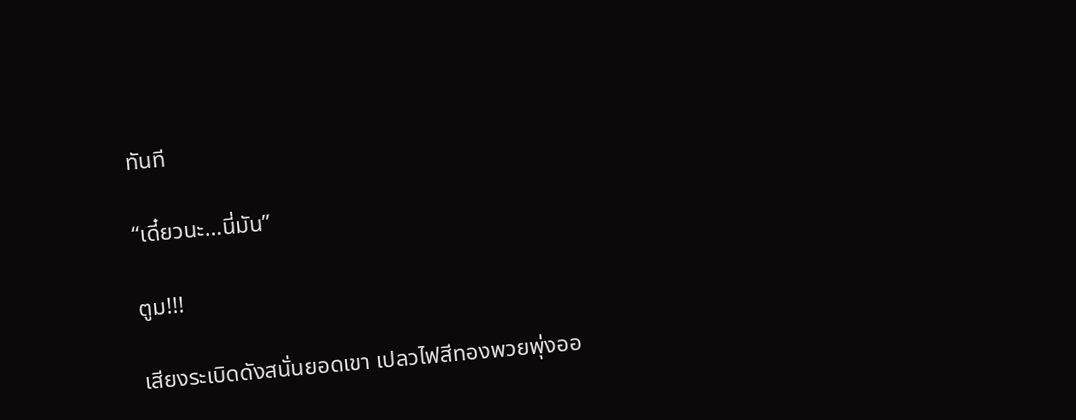ทันที

“เดี๋ยวนะ…นี่มัน”

ตูม!!!

เสียงระเบิดดังสนั่นยอดเขา เปลวไฟสีทองพวยพุ่งออ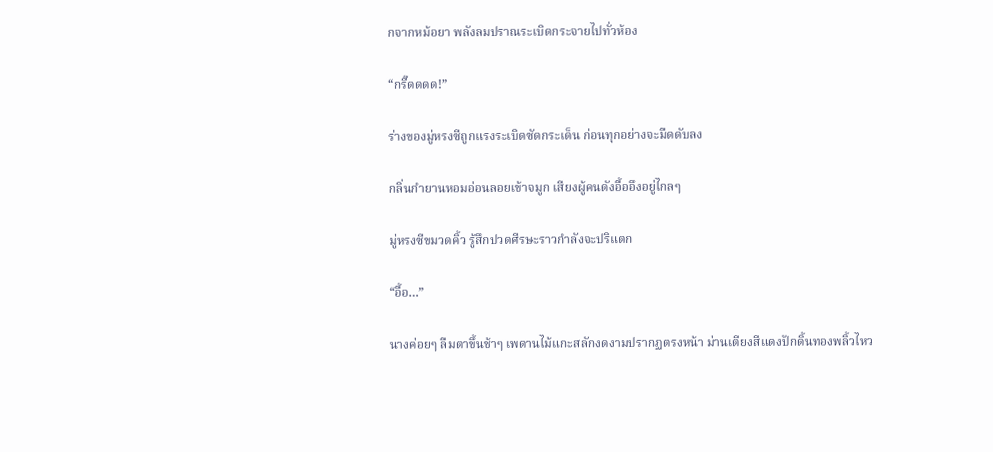กจากหม้อยา พลังลมปราณระเบิดกระจายไปทั่วห้อง

“กรี๊ดดดด!”

ร่างของมู่หรงซีถูกแรงระเบิดซัดกระเด็น ก่อนทุกอย่างจะมืดดับลง

กลิ่นกำยานหอมอ่อนลอยเข้าจมูก เสียงผู้คนดังอื้ออึงอยู่ไกลๆ

มู่หรงซีขมวดคิ้ว รู้สึกปวดศีรษะราวกำลังจะปริแตก

“อื้อ…”

นางค่อยๆ ลืมตาขึ้นช้าๆ เพดานไม้แกะสลักงดงามปรากฏตรงหน้า ม่านเตียงสีแดงปักดิ้นทองพลิ้วไหว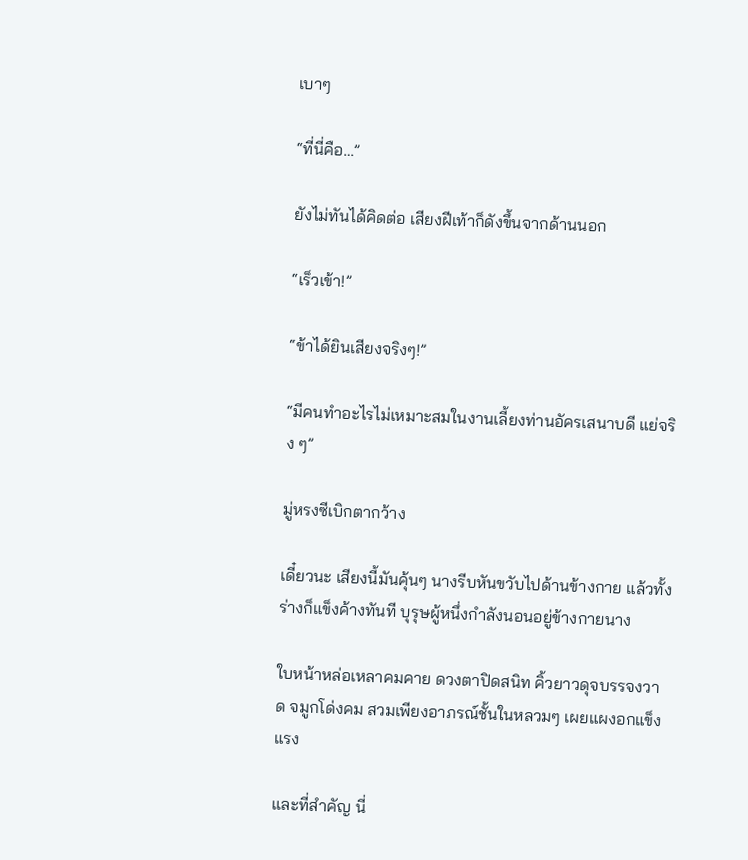เบาๆ

“ที่นี่คือ…”

ยังไม่ทันได้คิดต่อ เสียงฝีเท้าก็ดังขึ้นจากด้านนอก

“เร็วเข้า!”

“ข้าได้ยินเสียงจริงๆ!”

“มีคนทำอะไรไม่เหมาะสมในงานเลี้ยงท่านอัครเสนาบดี แย่จริง ๆ”

มู่หรงซีเบิกตากว้าง

เดี๋ยวนะ เสียงนี้มันคุ้นๆ นางรีบหันขวับไปด้านข้างกาย แล้วทั้งร่างก็แข็งค้างทันที บุรุษผู้หนึ่งกำลังนอนอยู่ข้างกายนาง

ใบหน้าหล่อเหลาคมคาย ดวงตาปิดสนิท คิ้วยาวดุจบรรจงวาด จมูกโด่งคม สวมเพียงอาภรณ์ชั้นในหลวมๆ เผยแผงอกแข็งแรง

และที่สำคัญ นี่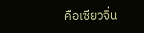คือเซียวจิ่น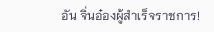อัน จิ่นอ๋องผู้สำเร็จราชการ!